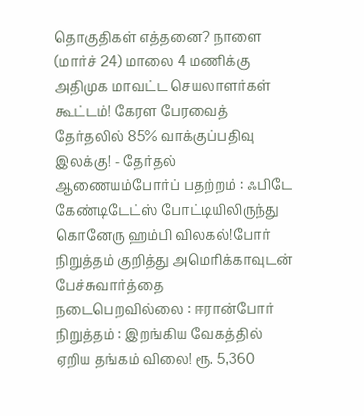தொகுதிகள் எத்தனை? நாளை (மார்ச் 24) மாலை 4 மணிக்கு அதிமுக மாவட்ட செயலாளர்கள் கூட்டம்! கேரள பேரவைத் தேர்தலில் 85% வாக்குப்பதிவு இலக்கு! - தேர்தல் ஆணையம்போர்ப் பதற்றம் : ஃபிடே கேண்டிடேட்ஸ் போட்டியிலிருந்து கொனேரு ஹம்பி விலகல்!போர் நிறுத்தம் குறித்து அமெரிக்காவுடன் பேச்சுவார்த்தை நடைபெறவில்லை : ஈரான்போர் நிறுத்தம் : இறங்கிய வேகத்தில் ஏறிய தங்கம் விலை! ரூ. 5,360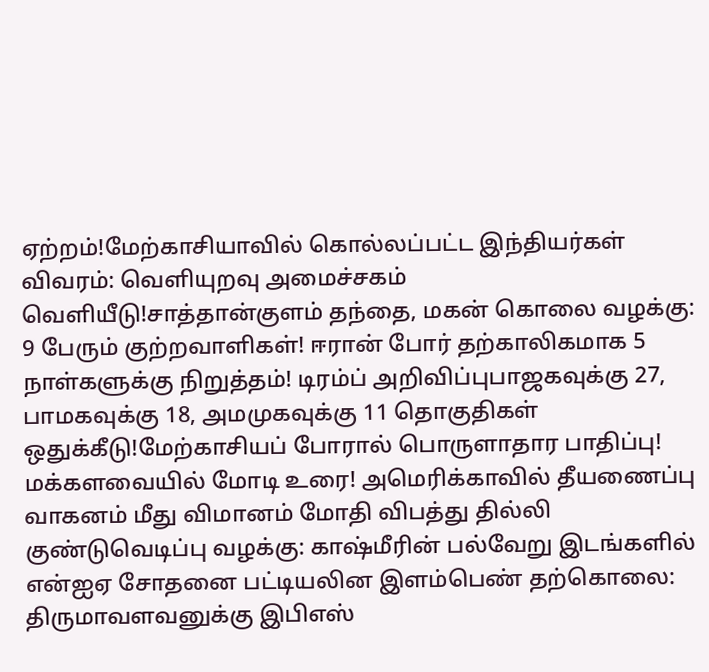ஏற்றம்!மேற்காசியாவில் கொல்லப்பட்ட இந்தியர்கள் விவரம்: வெளியுறவு அமைச்சகம் வெளியீடு!சாத்தான்குளம் தந்தை, மகன் கொலை வழக்கு: 9 பேரும் குற்றவாளிகள்! ஈரான் போர் தற்காலிகமாக 5 நாள்களுக்கு நிறுத்தம்! டிரம்ப் அறிவிப்புபாஜகவுக்கு 27, பாமகவுக்கு 18, அமமுகவுக்கு 11 தொகுதிகள் ஒதுக்கீடு!மேற்காசியப் போரால் பொருளாதார பாதிப்பு! மக்களவையில் மோடி உரை! அமெரிக்காவில் தீயணைப்பு வாகனம் மீது விமானம் மோதி விபத்து தில்லி குண்டுவெடிப்பு வழக்கு: காஷ்மீரின் பல்வேறு இடங்களில் என்ஐஏ சோதனை பட்டியலின இளம்பெண் தற்கொலை: திருமாவளவனுக்கு இபிஎஸ்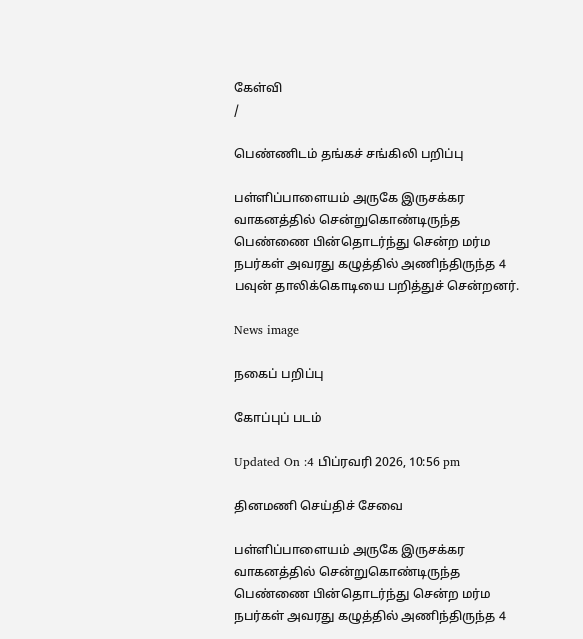கேள்வி
/

பெண்ணிடம் தங்கச் சங்கிலி பறிப்பு

பள்ளிப்பாளையம் அருகே இருசக்கர வாகனத்தில் சென்றுகொண்டிருந்த பெண்ணை பின்தொடர்ந்து சென்ற மர்ம நபர்கள் அவரது கழுத்தில் அணிந்திருந்த 4 பவுன் தாலிக்கொடியை பறித்துச் சென்றனர்.

News image

நகைப் பறிப்பு

கோப்புப் படம்

Updated On :4 பிப்ரவரி 2026, 10:56 pm

தினமணி செய்திச் சேவை

பள்ளிப்பாளையம் அருகே இருசக்கர வாகனத்தில் சென்றுகொண்டிருந்த பெண்ணை பின்தொடர்ந்து சென்ற மர்ம நபர்கள் அவரது கழுத்தில் அணிந்திருந்த 4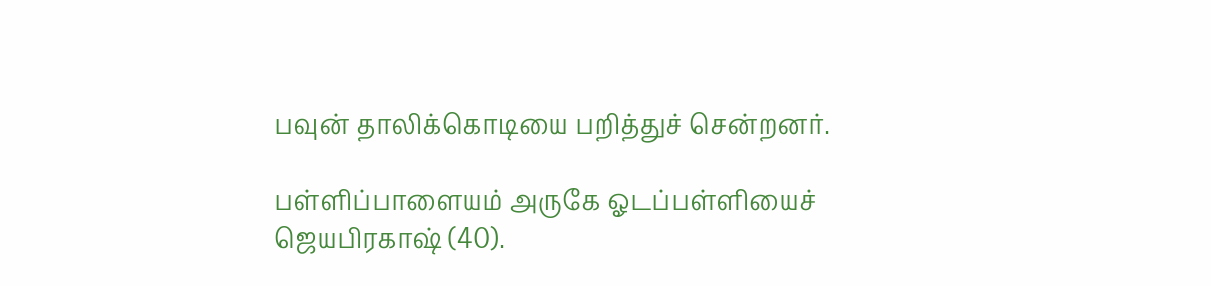பவுன் தாலிக்கொடியை பறித்துச் சென்றனர்.

பள்ளிப்பாளையம் அருகே ஓடப்பள்ளியைச் ஜெயபிரகாஷ் (40).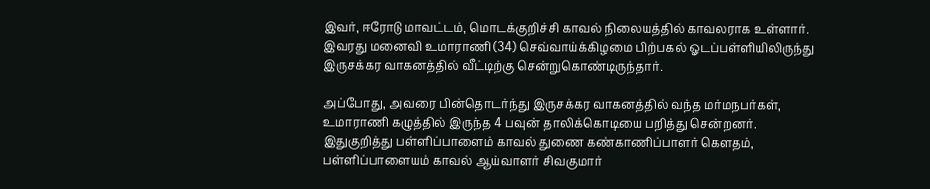இவர், ஈரோடு மாவட்டம், மொடக்குறிச்சி காவல் நிலையத்தில் காவலராக உள்ளார். இவரது மனைவி உமாராணி (34) செவ்வாய்க்கிழமை பிற்பகல் ஓடப்பள்ளியிலிருந்து இருசக்கர வாகனத்தில் வீட்டிற்கு சென்றுகொண்டிருந்தார்.

அப்போது, அவரை பின்தொடர்ந்து இருசக்கர வாகனத்தில் வந்த மர்மநபர்கள், உமாராணி கழுத்தில் இருந்த 4 பவுன் தாலிக்கொடியை பறித்து சென்றனர். இதுகுறித்து பள்ளிப்பாளைம் காவல் துணை கண்காணிப்பாளர் கெளதம், பள்ளிப்பாளையம் காவல் ஆய்வாளர் சிவகுமார்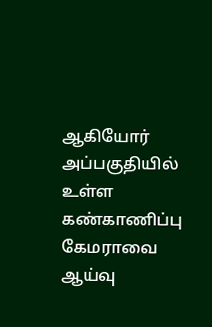ஆகியோர் அப்பகுதியில் உள்ள கண்காணிப்பு கேமராவை ஆய்வு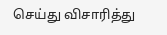செய்து விசாரித்து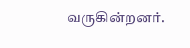வருகின்றனர்.